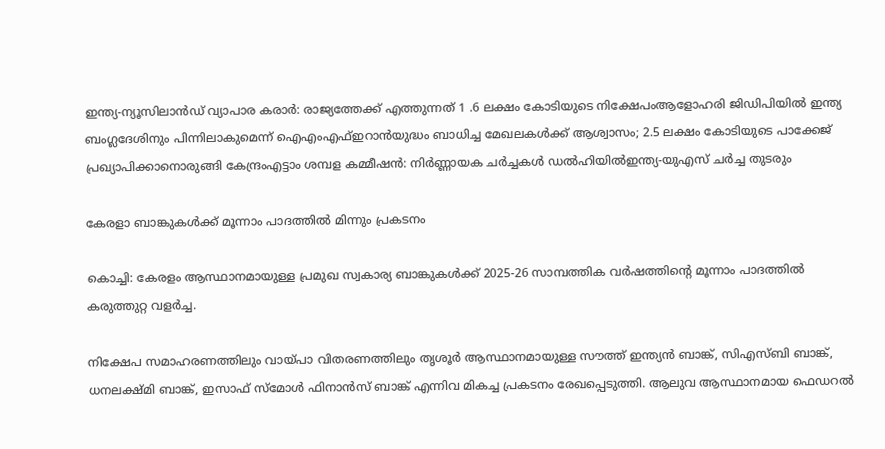ഇന്ത്യ-ന്യൂസിലാൻഡ് വ്യാപാര കരാർ: രാജ്യത്തേക്ക് എത്തുന്നത് 1 .6 ലക്ഷം കോടിയുടെ നിക്ഷേപംആളോഹരി ജിഡിപിയിൽ ഇന്ത്യ ബംഗ്ലദേശിനും പിന്നിലാകുമെന്ന് ഐഎംഎഫ്ഇറാൻയുദ്ധം ബാധിച്ച മേഖലകൾക്ക് ആശ്വാസം; 2.5 ലക്ഷം കോടിയുടെ പാക്കേജ് പ്രഖ്യാപിക്കാനൊരുങ്ങി കേന്ദ്രംഎട്ടാം ശമ്പള കമ്മീഷൻ: നിർണ്ണായക ചർച്ചകൾ ഡൽഹിയിൽഇന്ത്യ-യുഎസ് ചർച്ച തുടരും

കേരളാ ബാങ്കുകള്‍ക്ക് മൂന്നാം പാദത്തില്‍ മിന്നും പ്രകടനം

കൊച്ചി: കേരളം ആസ്ഥാനമായുള്ള പ്രമുഖ സ്വകാര്യ ബാങ്കുകള്‍ക്ക് 2025-26 സാമ്പത്തിക വര്‍ഷത്തിന്റെ മൂന്നാം പാദത്തില്‍ കരുത്തുറ്റ വളര്‍ച്ച.

നിക്ഷേപ സമാഹരണത്തിലും വായ്പാ വിതരണത്തിലും തൃശൂര്‍ ആസ്ഥാനമായുള്ള സൗത്ത് ഇന്ത്യന്‍ ബാങ്ക്, സിഎസ്ബി ബാങ്ക്, ധനലക്ഷ്മി ബാങ്ക്, ഇസാഫ് സ്‌മോള്‍ ഫിനാന്‍സ് ബാങ്ക് എന്നിവ മികച്ച പ്രകടനം രേഖപ്പെടുത്തി. ആലുവ ആസ്ഥാനമായ ഫെഡറല്‍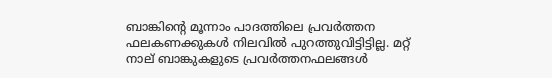ബാങ്കിന്റെ മൂന്നാം പാദത്തിലെ പ്രവര്‍ത്തന ഫലകണക്കുകള്‍ നിലവില്‍ പുറത്തുവിട്ടിട്ടില്ല. മറ്റ് നാല് ബാങ്കുകളുടെ പ്രവര്‍ത്തനഫലങ്ങള്‍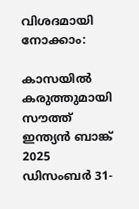വിശദമായി നോക്കാം:

കാസയില്‍ കരുത്തുമായി സൗത്ത് ഇന്ത്യന്‍ ബാങ്ക്
2025 ഡിസംബര്‍ 31-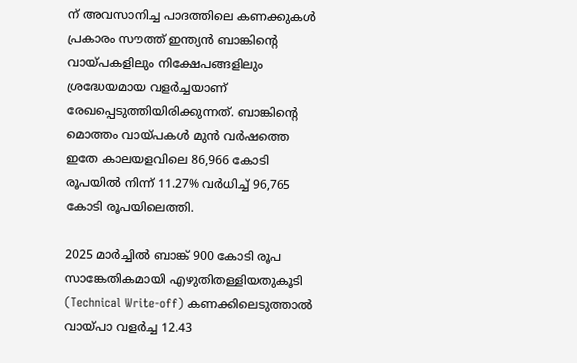ന് അവസാനിച്ച പാദത്തിലെ കണക്കുകള്‍ പ്രകാരം സൗത്ത് ഇന്ത്യന്‍ ബാങ്കിന്റെ വായ്പകളിലും നിക്ഷേപങ്ങളിലും ശ്രദ്ധേയമായ വളര്‍ച്ചയാണ് രേഖപ്പെടുത്തിയിരിക്കുന്നത്. ബാങ്കിന്റെ മൊത്തം വായ്പകള്‍ മുന്‍ വര്‍ഷത്തെ ഇതേ കാലയളവിലെ 86,966 കോടി രൂപയില്‍ നിന്ന് 11.27% വര്‍ധിച്ച് 96,765 കോടി രൂപയിലെത്തി.

2025 മാര്‍ച്ചില്‍ ബാങ്ക് 900 കോടി രൂപ സാങ്കേതികമായി എഴുതിതള്ളിയതുകൂടി (Technical Write-off) കണക്കിലെടുത്താല്‍ വായ്പാ വളര്‍ച്ച 12.43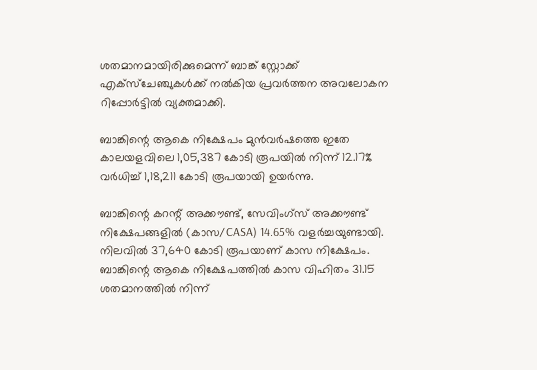ശതമാനമായിരിക്കുമെന്ന് ബാങ്ക് സ്റ്റോക്ക് എക്‌സ്‌ചേഞ്ചുകള്‍ക്ക് നല്‍കിയ പ്രവര്‍ത്തന അവലോകന റിപ്പോര്‍ട്ടില്‍ വ്യക്തമാക്കി.

ബാങ്കിന്റെ ആകെ നിക്ഷേപം മുന്‍വര്‍ഷത്തെ ഇതേ കാലയളവിലെ 1,05,387 കോടി രൂപയില്‍ നിന്ന് 12.17% വര്‍ധിച്ച് 1,18,211 കോടി രൂപയായി ഉയര്‍ന്നു.

ബാങ്കിന്റെ കറന്റ് അക്കൗണ്ട്, സേവിംഗ്‌സ് അക്കൗണ്ട് നിക്ഷേപങ്ങളില്‍ (കാസ/CASA) 14.65% വളര്‍ച്ചയുണ്ടായി. നിലവില്‍ 37,640 കോടി രൂപയാണ് കാസ നിക്ഷേപം. ബാങ്കിന്റെ ആകെ നിക്ഷേപത്തില്‍ കാസ വിഹിതം 31.15 ശതമാനത്തില്‍ നിന്ന്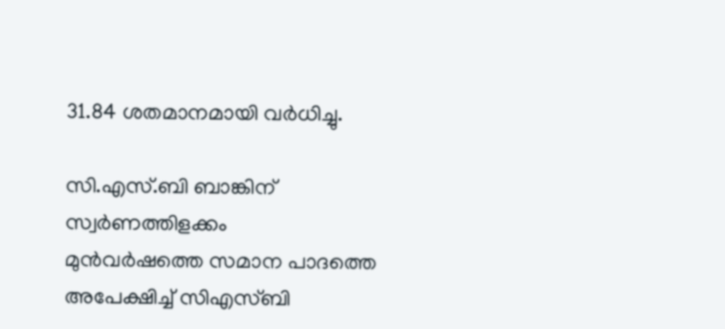31.84 ശതമാനമായി വര്‍ധിച്ചു.

സി.എസ്.ബി ബാങ്കിന് സ്വര്‍ണത്തിളക്കം
മുന്‍വര്‍ഷത്തെ സമാന പാദത്തെ അപേക്ഷിച്ച് സിഎസ്ബി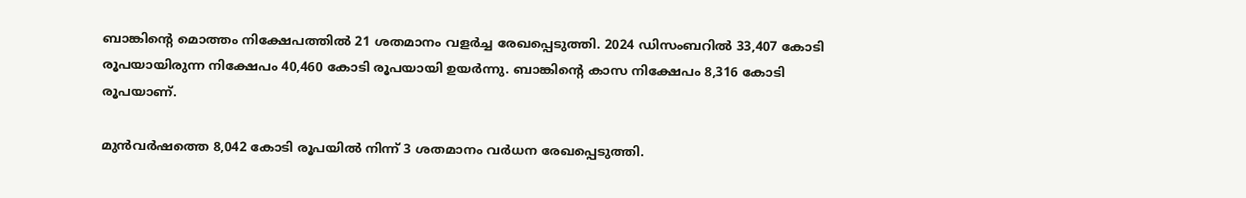ബാങ്കിന്റെ മൊത്തം നിക്ഷേപത്തില്‍ 21 ശതമാനം വളര്‍ച്ച രേഖപ്പെടുത്തി. 2024 ഡിസംബറില്‍ 33,407 കോടി രൂപയായിരുന്ന നിക്ഷേപം 40,460 കോടി രൂപയായി ഉയര്‍ന്നു. ബാങ്കിന്റെ കാസ നിക്ഷേപം 8,316 കോടി രൂപയാണ്.

മുന്‍വര്‍ഷത്തെ 8,042 കോടി രൂപയില്‍ നിന്ന് 3 ശതമാനം വര്‍ധന രേഖപ്പെടുത്തി.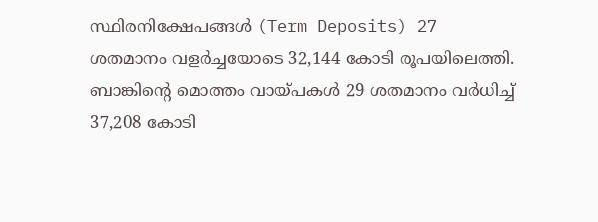സ്ഥിരനിക്ഷേപങ്ങള്‍ (Term Deposits) 27 ശതമാനം വളര്‍ച്ചയോടെ 32,144 കോടി രൂപയിലെത്തി.
ബാങ്കിന്റെ മൊത്തം വായ്പകള്‍ 29 ശതമാനം വര്‍ധിച്ച് 37,208 കോടി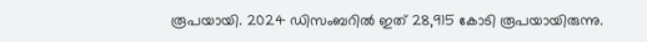രൂപയായി. 2024 ഡിസംബറില്‍ ഇത് 28,915 കോടി രൂപയായിരുന്നു.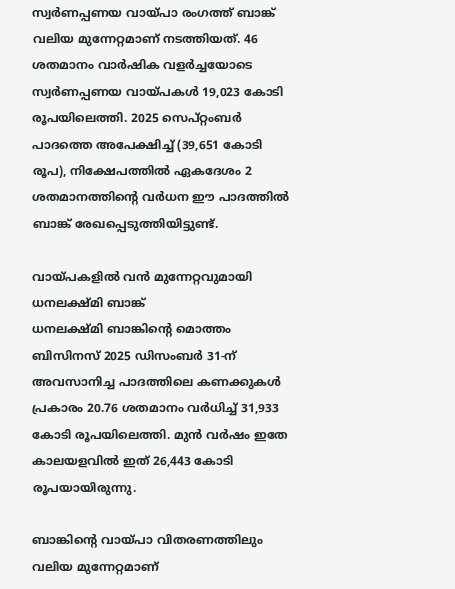സ്വര്‍ണപ്പണയ വായ്പാ രംഗത്ത് ബാങ്ക് വലിയ മുന്നേറ്റമാണ് നടത്തിയത്. 46 ശതമാനം വാര്‍ഷിക വളര്‍ച്ചയോടെ സ്വര്‍ണപ്പണയ വായ്പകള്‍ 19,023 കോടി രൂപയിലെത്തി. 2025 സെപ്റ്റംബര്‍ പാദത്തെ അപേക്ഷിച്ച് (39,651 കോടി രൂപ), നിക്ഷേപത്തില്‍ ഏകദേശം 2 ശതമാനത്തിന്റെ വര്‍ധന ഈ പാദത്തില്‍ ബാങ്ക് രേഖപ്പെടുത്തിയിട്ടുണ്ട്.

വായ്പകളില്‍ വന്‍ മുന്നേറ്റവുമായി ധനലക്ഷ്മി ബാങ്ക്
ധനലക്ഷ്മി ബാങ്കിന്റെ മൊത്തം ബിസിനസ് 2025 ഡിസംബര്‍ 31-ന് അവസാനിച്ച പാദത്തിലെ കണക്കുകള്‍ പ്രകാരം 20.76 ശതമാനം വര്‍ധിച്ച് 31,933 കോടി രൂപയിലെത്തി. മുന്‍ വര്‍ഷം ഇതേ കാലയളവില്‍ ഇത് 26,443 കോടി രൂപയായിരുന്നു.

ബാങ്കിന്റെ വായ്പാ വിതരണത്തിലും വലിയ മുന്നേറ്റമാണ്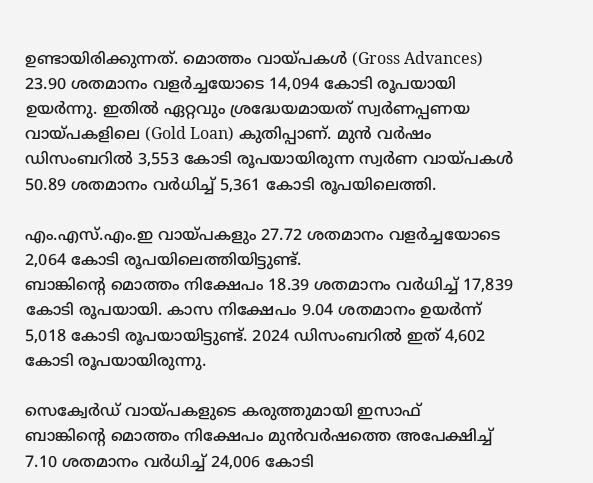ഉണ്ടായിരിക്കുന്നത്. മൊത്തം വായ്പകള്‍ (Gross Advances) 23.90 ശതമാനം വളര്‍ച്ചയോടെ 14,094 കോടി രൂപയായി ഉയര്‍ന്നു. ഇതില്‍ ഏറ്റവും ശ്രദ്ധേയമായത് സ്വര്‍ണപ്പണയ വായ്പകളിലെ (Gold Loan) കുതിപ്പാണ്. മുന്‍ വര്‍ഷം ഡിസംബറില്‍ 3,553 കോടി രൂപയായിരുന്ന സ്വര്‍ണ വായ്പകള്‍ 50.89 ശതമാനം വര്‍ധിച്ച് 5,361 കോടി രൂപയിലെത്തി.

എം.എസ്.എം.ഇ വായ്പകളും 27.72 ശതമാനം വളര്‍ച്ചയോടെ 2,064 കോടി രൂപയിലെത്തിയിട്ടുണ്ട്.
ബാങ്കിന്റെ മൊത്തം നിക്ഷേപം 18.39 ശതമാനം വര്‍ധിച്ച് 17,839 കോടി രൂപയായി. കാസ നിക്ഷേപം 9.04 ശതമാനം ഉയര്‍ന്ന് 5,018 കോടി രൂപയായിട്ടുണ്ട്. 2024 ഡിസംബറില്‍ ഇത് 4,602 കോടി രൂപയായിരുന്നു.

സെക്വേര്‍ഡ് വായ്പകളുടെ കരുത്തുമായി ഇസാഫ്‌
ബാങ്കിന്റെ മൊത്തം നിക്ഷേപം മുന്‍വര്‍ഷത്തെ അപേക്ഷിച്ച് 7.10 ശതമാനം വര്‍ധിച്ച് 24,006 കോടി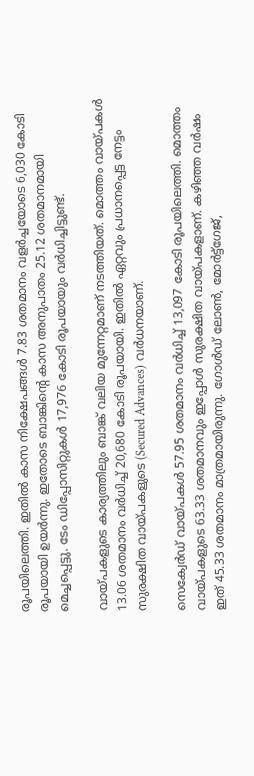രൂപയിലെത്തി. ഇതില്‍ കാസ നിക്ഷേപങ്ങള്‍ 7.83 ശതമാനം വളര്‍ച്ചയോടെ 6,030 കോടി രൂപയായി ഉയര്‍ന്നു. ഇതോടെ ബാങ്കിന്റെ കാസ അനുപാതം 25.12 ശതമാനമായി മെച്ചപ്പെട്ടു. ടേം ഡിപ്പോസിറ്റുകള്‍ 17,976 കോടി രൂപയായും വര്‍ധിച്ചിട്ടുണ്ട്.

വായ്പകളുടെ കാര്യത്തിലും ബാങ്ക് വലിയ മുന്നേറ്റമാണ് നടത്തിയത്. മൊത്തം വായ്പകള്‍ 13.06 ശതമാനം വര്‍ധിച്ച് 20,680 കോടി രൂപയായി. ഇതില്‍ ഏറ്റവും പ്രധാനപ്പെട്ട നേട്ടം സുരക്ഷിത വായ്പകളുടെ (Secured Advances) വര്‍ധനയാണ്.

സെക്വേര്‍ഡ് വായ്പകള്‍ 57.95 ശതമാനം വര്‍ധിച്ച് 13,097 കോടി രൂപയിലെത്തി. മൊത്തം വായ്പകളുടെ 63.33 ശതമാനവും ഇപ്പോള്‍ സുരക്ഷിത വായ്പകളാണ്. കഴിഞ്ഞ വര്‍ഷം ഇത് 45.33 ശതമാനം മാത്രമായിരുന്നു. ഗോള്‍ഡ് ലോണ്‍, മോര്‍ട്ട്‌ഗേജ്,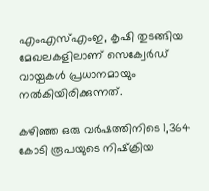എംഎസ്എംഇ, കൃഷി തുടങ്ങിയ മേഖലകളിലാണ് സെക്വേര്‍ഡ് വായ്പകള്‍ പ്രധാനമായും നല്‍കിയിരിക്കുന്നത്.

കഴിഞ്ഞ ഒരു വര്‍ഷത്തിനിടെ 1,364 കോടി രൂപയുടെ നിഷ്‌ക്രിയ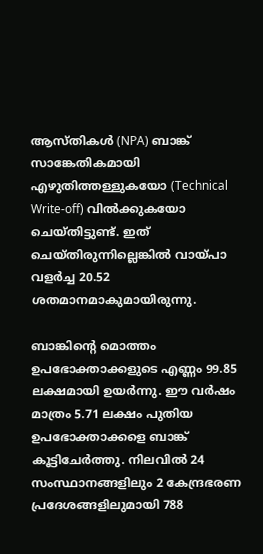ആസ്തികള്‍ (NPA) ബാങ്ക് സാങ്കേതികമായി എഴുതിത്തള്ളുകയോ (Technical Write-off) വില്‍ക്കുകയോ ചെയ്തിട്ടുണ്ട്. ഇത് ചെയ്തിരുന്നില്ലെങ്കില്‍ വായ്പാ വളര്‍ച്ച 20.52 ശതമാനമാകുമായിരുന്നു.

ബാങ്കിന്റെ മൊത്തം ഉപഭോക്താക്കളുടെ എണ്ണം 99.85 ലക്ഷമായി ഉയര്‍ന്നു. ഈ വര്‍ഷം മാത്രം 5.71 ലക്ഷം പുതിയ ഉപഭോക്താക്കളെ ബാങ്ക് കൂട്ടിചേര്‍ത്തു. നിലവില്‍ 24 സംസ്ഥാനങ്ങളിലും 2 കേന്ദ്രഭരണ പ്രദേശങ്ങളിലുമായി 788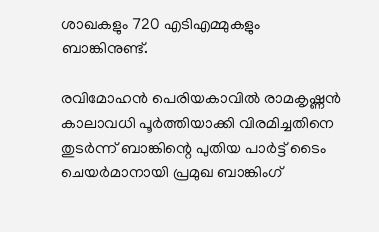ശാഖകളും 720 എടിഎമ്മുകളും ബാങ്കിനുണ്ട്.

രവിമോഹന്‍ പെരിയകാവില്‍ രാമകൃഷ്ണന്‍ കാലാവധി പൂര്‍ത്തിയാക്കി വിരമിച്ചതിനെ തുടര്‍ന്ന് ബാങ്കിന്റെ പുതിയ പാര്‍ട്ട് ടൈം ചെയര്‍മാനായി പ്രമുഖ ബാങ്കിംഗ്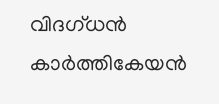വിദഗ്ധന്‍ കാര്‍ത്തികേയന്‍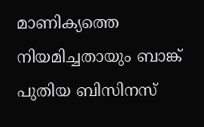മാണിക്യത്തെ നിയമിച്ചതായും ബാങ്ക് പുതിയ ബിസിനസ്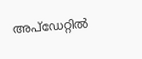അപ്‌ഡേറ്റില്‍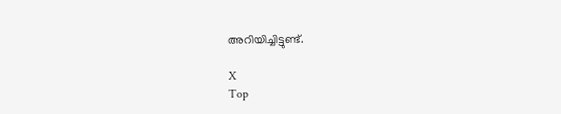അറിയിച്ചിട്ടുണ്ട്.

X
Top